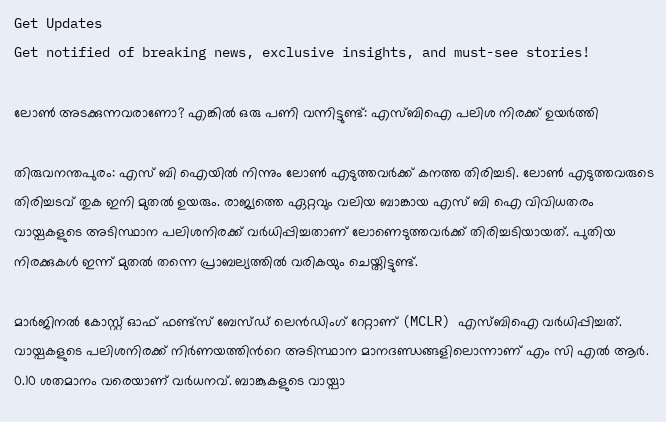Get Updates
Get notified of breaking news, exclusive insights, and must-see stories!

ലോണ്‍ അടക്കുന്നവരാണോ? എങ്കില്‍ ഒരു പണി വന്നിട്ടുണ്ട്: എസ്ബിഐ പലിശ നിരക്ക് ഉയർത്തി

തിരുവനന്തപുരം: എസ് ബി ഐയില്‍ നിന്നും ലോണ്‍ എടുത്തവർക്ക് കനത്ത തിരിച്ചടി. ലോണ്‍ എടുത്തവരുടെ തിരിച്ചടവ് തുക ഇനി മുതല്‍ ഉയരും. രാജ്യത്തെ ഏറ്റവും വലിയ ബാങ്കായ എസ് ബി ഐ വിവിധതരം വായ്പകളുടെ അടിസ്ഥാന പലിശനിരക്ക് വർധിപ്പിച്ചതാണ് ലോണെടുത്തവർക്ക് തിരിച്ചടിയായത്. പുതിയ നിരക്കുകള്‍ ഇന്ന് മുതല്‍ തന്നെ പ്രാബല്യത്തില്‍ വരികയും ചെയ്തിട്ടുണ്ട്.

മാർജിനൽ കോസ്റ്റ് ഓഫ് ഫണ്ട്സ് ബേസ്ഡ് ലെൻഡിംഗ് റേറ്റാണ് (MCLR) എസ്ബിഐ വർധിപ്പിച്ചത്. വായ്പകളുടെ പലിശനിരക്ക് നിർണയത്തിന്‍റെ അടിസ്ഥാന മാനദണ്ഡങ്ങളിലൊന്നാണ് എം സി എല്‍ ആർ. 0.10 ശതമാനം വരെയാണ് വർധനവ്. ബാങ്കുകളുടെ വായ്പാ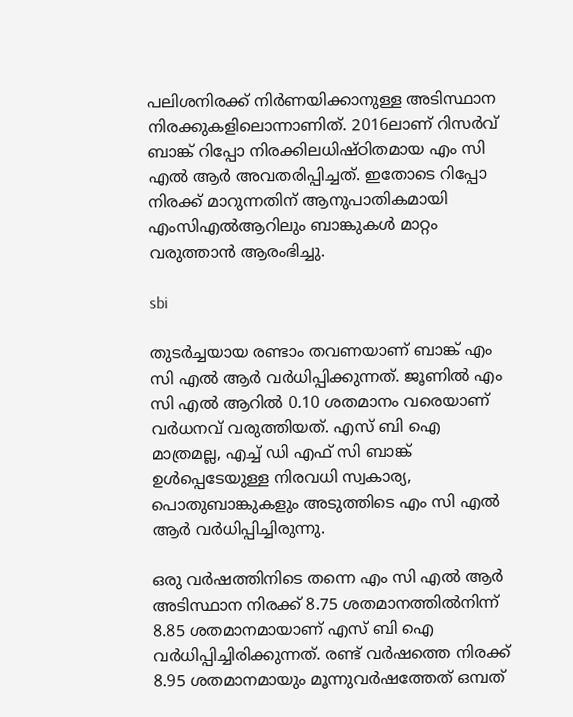പലിശനിരക്ക് നിർണയിക്കാനുള്ള അടിസ്ഥാന നിരക്കുകളിലൊന്നാണിത്. 2016ലാണ് റിസർവ് ബാങ്ക് റിപ്പോ നിരക്കിലധിഷ്ഠിതമായ എം സി എൽ ആർ അവതരിപ്പിച്ചത്. ഇതോടെ റിപ്പോ നിരക്ക് മാറുന്നതിന് ആനുപാതികമായി എംസിഎൽആറിലും ബാങ്കുകൾ മാറ്റം വരുത്താന്‍ ആരംഭിച്ചു.

sbi

തുടർച്ചയായ രണ്ടാം തവണയാണ് ബാങ്ക് എം സി എല്‍ ആർ വർധിപ്പിക്കുന്നത്. ജൂണില്‍ എം സി എൽ ആറിൽ 0.10 ശതമാനം വരെയാണ് വർധനവ് വരുത്തിയത്. എസ് ബി ഐ മാത്രമല്ല, എച്ച് ഡി എഫ് സി ബാങ്ക് ഉള്‍പ്പെടേയുള്ള നിരവധി സ്വകാര്യ, പൊതുബാങ്കുകളും അടുത്തിടെ എം സി എൽ ആർ വർധിപ്പിച്ചിരുന്നു.

ഒരു വര്‍ഷത്തിനിടെ തന്നെ എം സി എല്‍ ആർ അടിസ്ഥാന നിരക്ക് 8.75 ശതമാനത്തില്‍നിന്ന് 8.85 ശതമാനമായാണ് എസ് ബി ഐ വര്‍ധിപ്പിച്ചിരിക്കുന്നത്. രണ്ട് വര്‍ഷത്തെ നിരക്ക് 8.95 ശതമാനമായും മൂന്നുവര്‍ഷത്തേത് ഒമ്പത്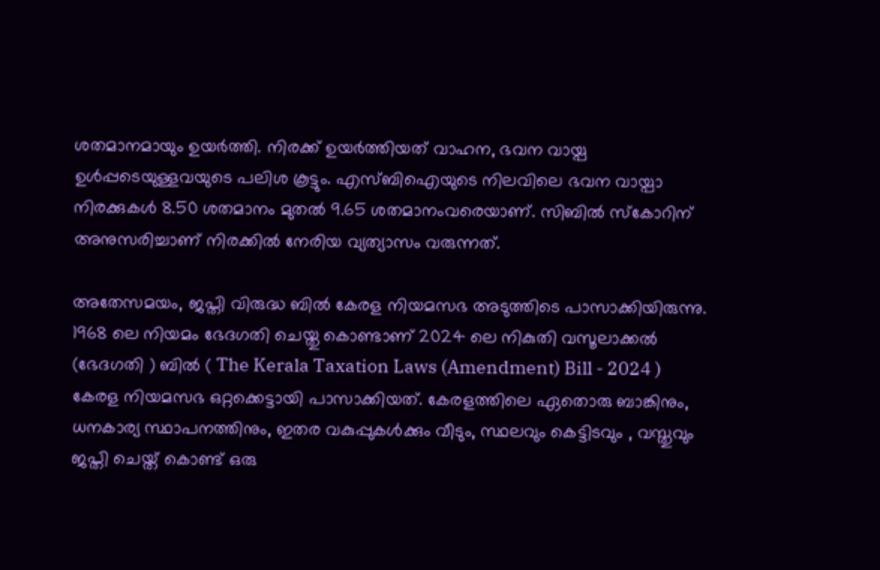ശതമാനമായും ഉയര്‍ത്തി. നിരക്ക് ഉയർത്തിയത് വാഹന, ഭവന വായ്പ ഉള്‍പ്പടെയുള്ളവയുടെ പലിശ കൂട്ടും. എസ്ബിഐയുടെ നിലവിലെ ഭവന വായ്പാ നിരക്കുകള്‍ 8.50 ശതമാനം മുതല്‍ 9.65 ശതമാനംവരെയാണ്. സിബില്‍ സ്കോറിന് അനുസരിച്ചാണ് നിരക്കില്‍ നേരിയ വ്യത്യാസം വരുന്നത്.

അതേസമയം, ജപ്തി വിരുദ്ധ ബില്‍ കേരള നിയമസഭ അടുത്തിടെ പാസാക്കിയിരുന്നു. 1968 ലെ നിയമം ഭേദഗതി ചെയ്തു കൊണ്ടാണ് 2024 ലെ നികുതി വസൂലാക്കൽ (ഭേദഗതി ) ബിൽ ( The Kerala Taxation Laws (Amendment) Bill - 2024 ) കേരള നിയമസഭ ഒറ്റക്കെട്ടായി പാസാക്കിയത്. കേരളത്തിലെ ഏതൊരു ബാങ്കിനും, ധനകാര്യ സ്ഥാപനത്തിനും, ഇതര വകുപ്പുകൾക്കും വീടും, സ്ഥലവും കെട്ടിടവും , വസ്തുവും ജപ്തി ചെയ്ത് കൊണ്ട് ഒരു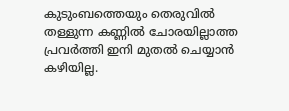കുടുംബത്തെയും തെരുവിൽ തള്ളുന്ന കണ്ണിൽ ചോരയില്ലാത്ത പ്രവർത്തി ഇനി മുതൽ ചെയ്യാൻ കഴിയില്ല.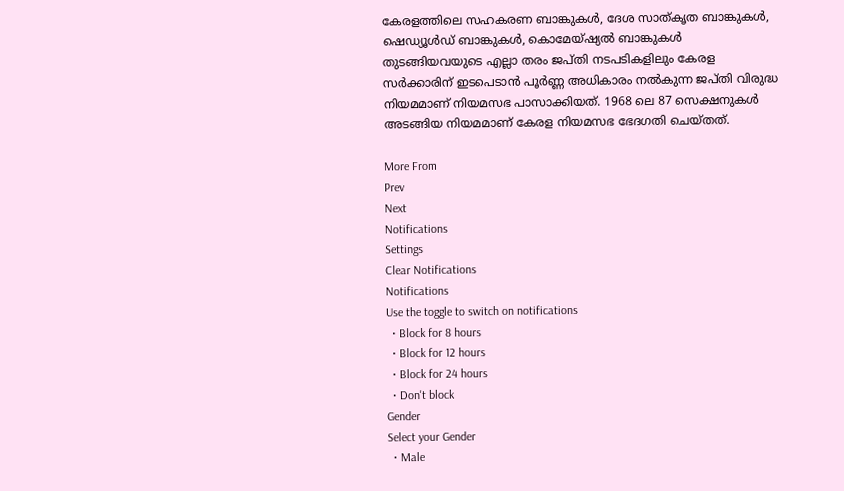കേരളത്തിലെ സഹകരണ ബാങ്കുകൾ, ദേശ സാത്കൃത ബാങ്കുകൾ, ഷെഡ്യൂൾഡ് ബാങ്കുകൾ, കൊമേയ്ഷ്യൽ ബാങ്കുകൾ തുടങ്ങിയവയുടെ എല്ലാ തരം ജപ്തി നടപടികളിലും കേരള സർക്കാരിന് ഇടപെടാൻ പൂർണ്ണ അധികാരം നൽകുന്ന ജപ്തി വിരുദ്ധ നിയമമാണ് നിയമസഭ പാസാക്കിയത്. 1968 ലെ 87 സെക്ഷനുകൾ അടങ്ങിയ നിയമമാണ് കേരള നിയമസഭ ഭേദഗതി ചെയ്തത്.

More From
Prev
Next
Notifications
Settings
Clear Notifications
Notifications
Use the toggle to switch on notifications
  • Block for 8 hours
  • Block for 12 hours
  • Block for 24 hours
  • Don't block
Gender
Select your Gender
  • Male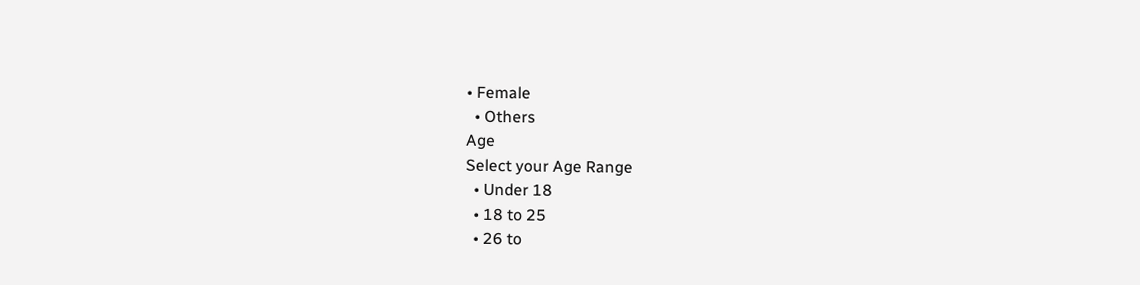• Female
  • Others
Age
Select your Age Range
  • Under 18
  • 18 to 25
  • 26 to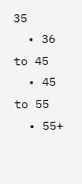35
  • 36 to 45
  • 45 to 55
  • 55+